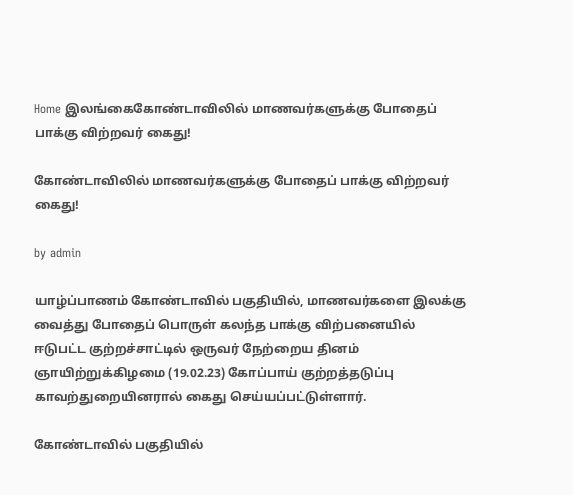Home இலங்கைகோண்டாவிலில் மாணவர்களுக்கு போதைப் பாக்கு விற்றவர் கைது!

கோண்டாவிலில் மாணவர்களுக்கு போதைப் பாக்கு விற்றவர் கைது!

by admin

யாழ்ப்பாணம் கோண்டாவில் பகுதியில், மாணவர்களை இலக்கு வைத்து போதைப் பொருள் கலந்த பாக்கு விற்பனையில் ஈடுபட்ட குற்றச்சாட்டில் ஒருவர் நேற்றைய தினம் ஞாயிற்றுக்கிழமை (19.02.23) கோப்பாய் குற்றத்தடுப்பு காவற்துறையினரால் கைது செய்யப்பட்டுள்ளார்.

கோண்டாவில் பகுதியில்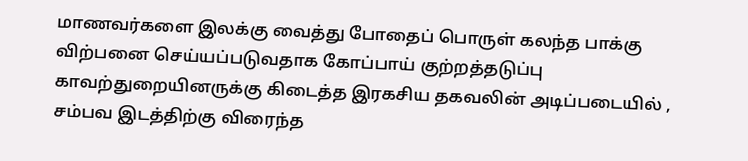மாணவர்களை இலக்கு வைத்து போதைப் பொருள் கலந்த பாக்கு விற்பனை செய்யப்படுவதாக கோப்பாய் குற்றத்தடுப்பு காவற்துறையினருக்கு கிடைத்த இரகசிய தகவலின் அடிப்படையில் , சம்பவ இடத்திற்கு விரைந்த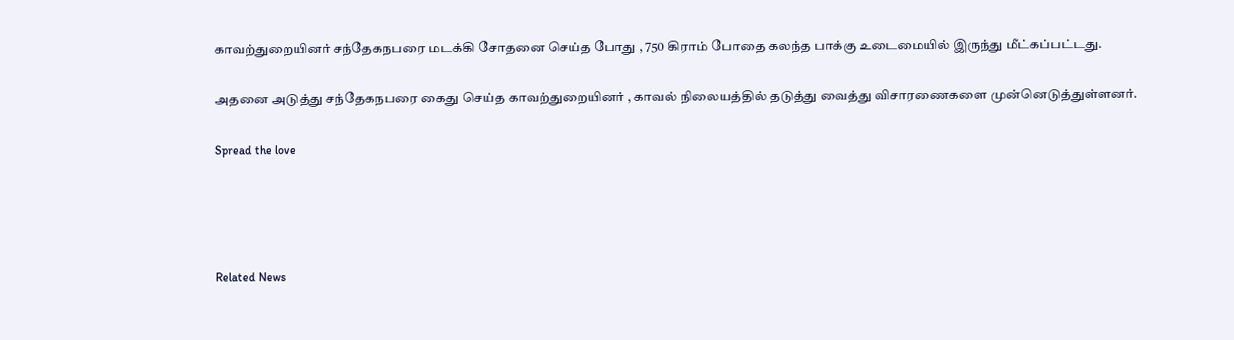காவற்துறையினர் சந்தேகநபரை மடக்கி சோதனை செய்த போது , 750 கிராம் போதை கலந்த பாக்கு உடைமையில் இருந்து மீட்கப்பட்டது.

அதனை அடுத்து சந்தேகநபரை கைது செய்த காவற்துறையினர் , காவல் நிலையத்தில் தடுத்து வைத்து விசாரணைகளை முன்னெடுத்துள்ளனர்.

Spread the love




Related News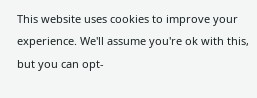This website uses cookies to improve your experience. We'll assume you're ok with this, but you can opt-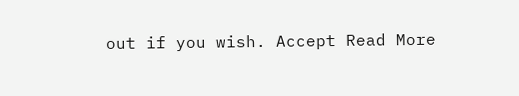out if you wish. Accept Read More